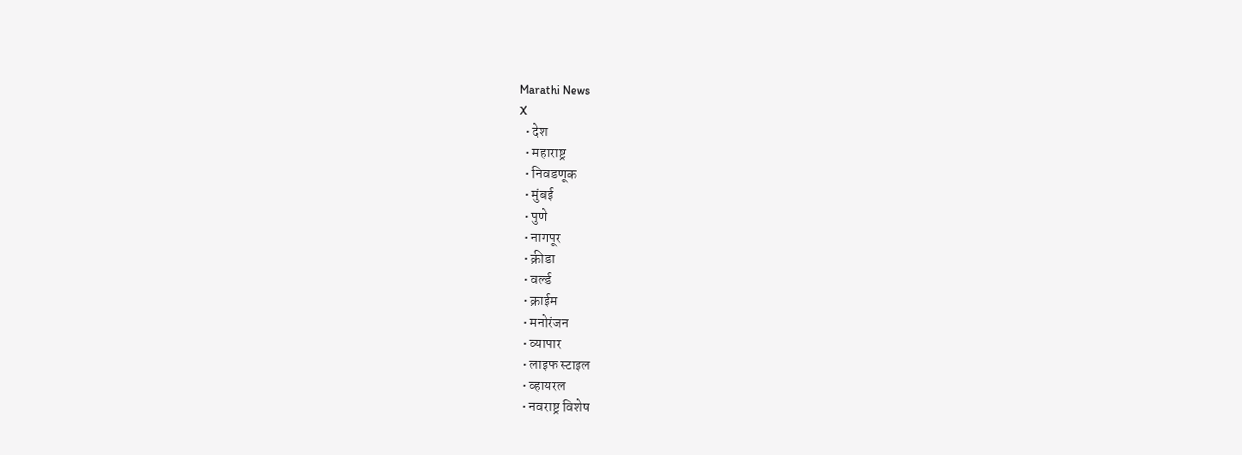Marathi News
X
  • देश
  • महाराष्ट्र
  • निवडणूक
  • मुंबई
  • पुणे
  • नागपूर
  • क्रीडा
  • वर्ल्ड
  • क्राईम
  • मनोरंजन
  • व्यापार
  • लाइफ स्टाइल
  • व्हायरल
  • नवराष्ट्र विशेष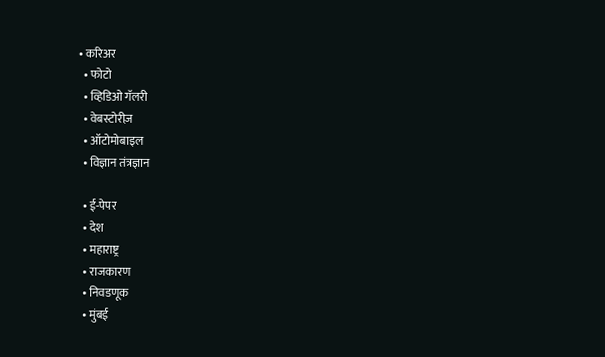• करिअर
  • फोटो
  • व्हिडिओ गॅलरी
  • वेबस्टोरीज़
  • ऑटोमोबाइल
  • विज्ञान तंत्रज्ञान

  • ई-पेपर
  • देश
  • महाराष्ट्र
  • राजकारण
  • निवडणूक
  • मुंबई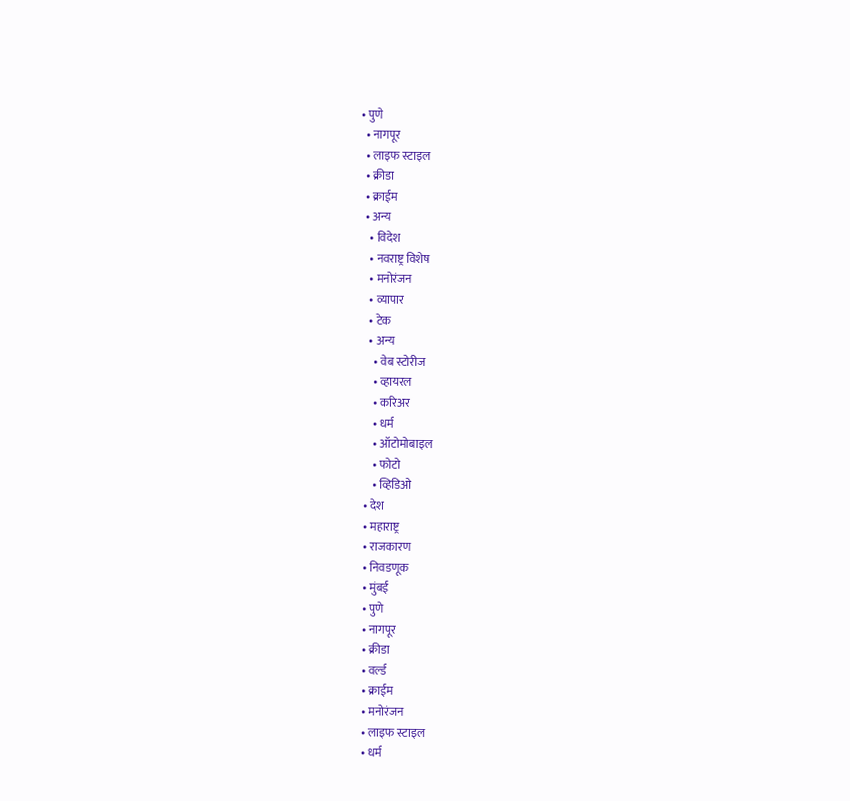• पुणे
  • नागपूर
  • लाइफ स्टाइल
  • क्रीडा
  • क्राईम
  • अन्य
    • विदेश
    • नवराष्ट्र विशेष
    • मनोरंजन
    • व्यापार
    • टेक
    • अन्य
      • वेब स्टोरीज
      • व्हायरल
      • करिअर
      • धर्म
      • ऑटोमोबाइल
      • फोटो
      • व्हिडिओ
  • देश
  • महाराष्ट्र
  • राजकारण
  • निवडणूक
  • मुंबई
  • पुणे
  • नागपूर
  • क्रीडा
  • वर्ल्ड
  • क्राईम
  • मनोरंजन
  • लाइफ स्टाइल
  • धर्म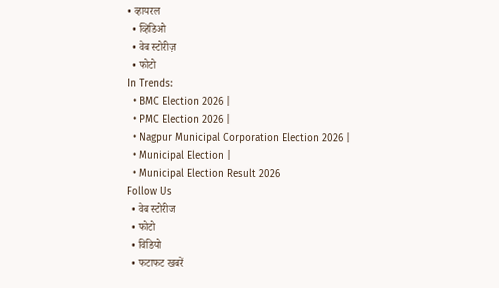• व्हायरल
  • व्हिडिओ
  • वेब स्टोरीज़
  • फोटो
In Trends:
  • BMC Election 2026 |
  • PMC Election 2026 |
  • Nagpur Municipal Corporation Election 2026 |
  • Municipal Election |
  • Municipal Election Result 2026
Follow Us
  • वेब स्टोरीज
  • फोटो
  • विडियो
  • फटाफट खबरें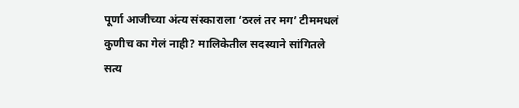पूर्णा आजीच्या अंत्य संस्काराला ‘ठरलं तर मग’ टीममधलं कुणीच का गेलं नाही? मालिकेतील सदस्याने सांगितले सत्य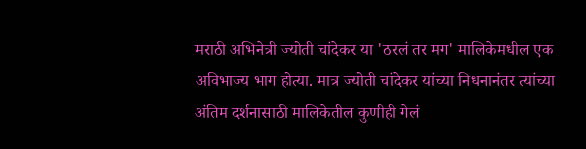मराठी अभिनेत्री ज्योती चांदेकर या 'ठरलं तर मग' मालिकेमधील एक अविभाज्य भाग होत्या. मात्र ज्योती चांदेकर यांच्या निधनानंतर त्यांच्या अंतिम दर्शनासाठी मालिकेतील कुणीही गेलं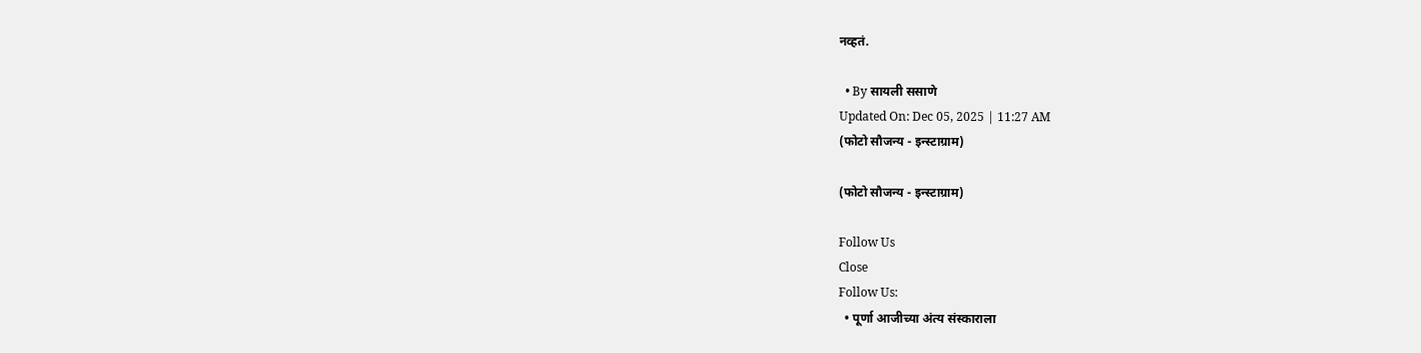नव्हतं.

  • By सायली ससाणे
Updated On: Dec 05, 2025 | 11:27 AM
(फोटो सौजन्य - इन्स्टाग्राम)

(फोटो सौजन्य - इन्स्टाग्राम)

Follow Us
Close
Follow Us:
  • पूर्णा आजीच्या अंत्य संस्काराला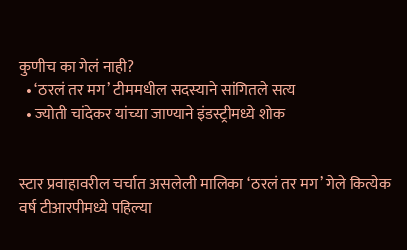कुणीच का गेलं नाही?
  • ‘ठरलं तर मग’ टीममधील सदस्याने सांगितले सत्य
  • ज्योती चांदेकर यांच्या जाण्याने इंडस्ट्रीमध्ये शोक


स्टार प्रवाहावरील चर्चात असलेली मालिका ‘ठरलं तर मग’ गेले कित्येक वर्ष टीआरपीमध्ये पहिल्या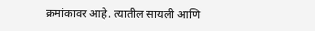क्रमांकावर आहे. त्यातील सायली आणि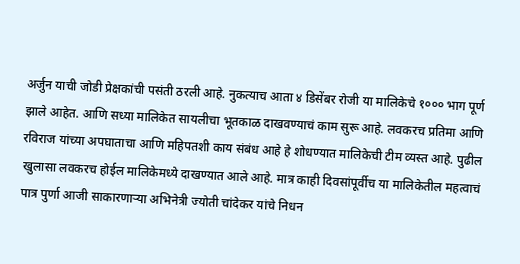अर्जुन याची जोडी प्रेक्षकांची पसंती ठरली आहे. नुकत्याच आता ४ डिसेंबर रोजी या मालिकेचे १००० भाग पूर्ण झाले आहेत. आणि सध्या मालिकेत सायलीचा भूतकाळ दाखवण्याचं काम सुरू आहे. लवकरच प्रतिमा आणि रविराज यांच्या अपघाताचा आणि महिपतशी काय संबंध आहे हे शोधण्यात मालिकेची टीम व्यस्त आहे. पुढील खुलासा लवकरच होईल मालिकेमध्ये दाखण्यात आले आहे. मात्र काही दिवसांपूर्वीच या मालिकेतील महत्वाचं पात्र पुर्णा आजी साकारणाऱ्या अभिनेत्री ज्योती चांदेकर यांचे निधन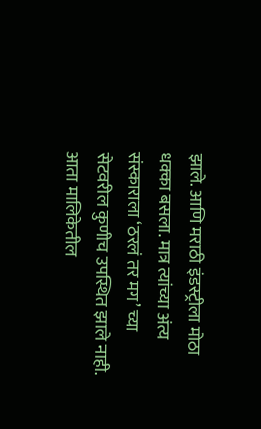झाले. आणि मराठी इंडस्ट्रीला मोठा धक्का बसला. मात्र त्यांच्या अंत्य संस्काराला ‘ठरलं तर मग’ च्या सेटवरील कुणीच उपस्थित झाले नाही. आता मालिकेतील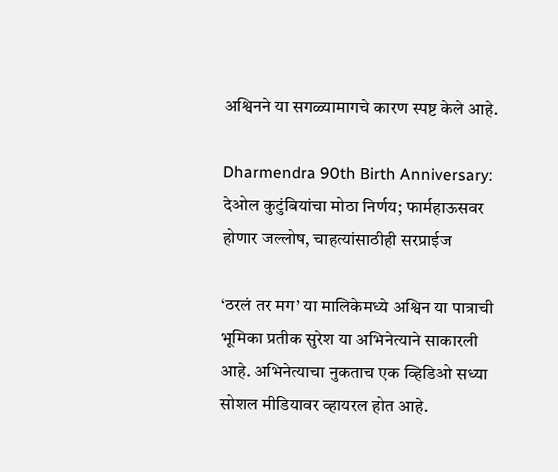अश्विनने या सगळ्यामागचे कारण स्पष्ट केले आहे.

Dharmendra 90th Birth Anniversary: देओल कुटुंबियांचा मोठा निर्णय; फार्महाऊसवर होणार जल्लोष, चाहत्यांसाठीही सरप्राईज

‘ठरलं तर मग’ या मालिकेमध्ये अश्विन या पात्राची भूमिका प्रतीक सुरेश या अभिनेत्याने साकारली आहे. अभिनेत्याचा नुकताच एक व्हिडिओ सध्या सोशल मीडियावर व्हायरल होत आहे.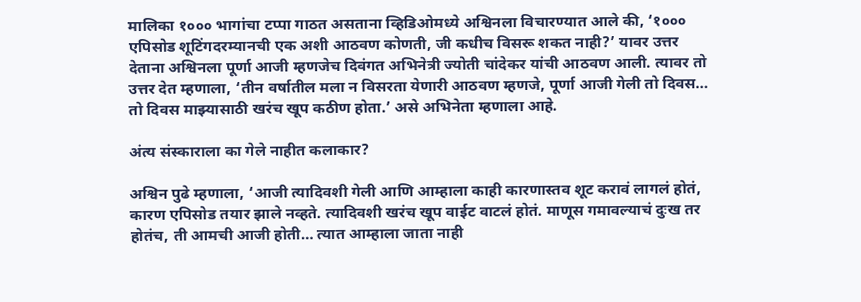मालिका १००० भागांचा टप्पा गाठत असताना व्हिडिओमध्ये अश्विनला विचारण्यात आले की, ‘१००० एपिसोड शूटिंगदरम्यानची एक अशी आठवण कोणती, जी कधीच विसरू शकत नाही?’ यावर उत्तर देताना अश्विनला पूर्णा आजी म्हणजेच दिवंगत अभिनेत्री ज्योती चांदेकर यांची आठवण आली. त्यावर तो उत्तर देत म्हणाला, ‘तीन वर्षातील मला न विसरता येणारी आठवण म्हणजे, पूर्णा आजी गेली तो दिवस… तो दिवस माझ्यासाठी खरंच खूप कठीण होता.’ असे अभिनेता म्हणाला आहे.

अंत्य संस्काराला का गेले नाहीत कलाकार?

अश्विन पुढे म्हणाला, ‘आजी त्यादिवशी गेली आणि आम्हाला काही कारणास्तव शूट करावं लागलं होतं, कारण एपिसोड तयार झाले नव्हते. त्यादिवशी खरंच खूप वाईट वाटलं होतं. माणूस गमावल्याचं दुःख तर होतंच, ती आमची आजी होती… त्यात आम्हाला जाता नाही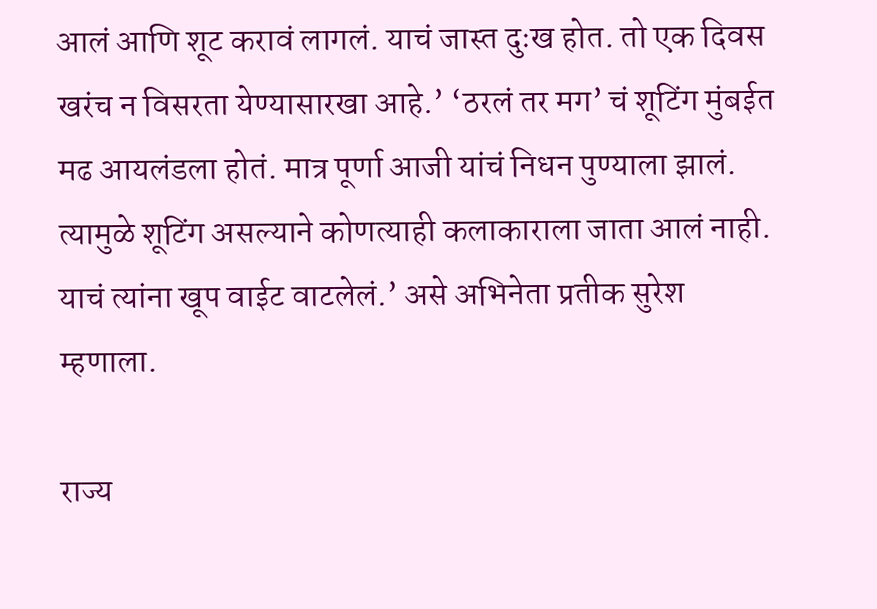आलं आणि शूट करावं लागलं. याचं जास्त दुःख होत. तो एक दिवस खरंच न विसरता येण्यासारखा आहे.’ ‘ठरलं तर मग’ चं शूटिंग मुंबईत मढ आयलंडला होतं. मात्र पूर्णा आजी यांचं निधन पुण्याला झालं. त्यामुळे शूटिंग असल्याने कोणत्याही कलाकाराला जाता आलं नाही. याचं त्यांना खूप वाईट वाटलेलं.’ असे अभिनेता प्रतीक सुरेश म्हणाला.

राज्य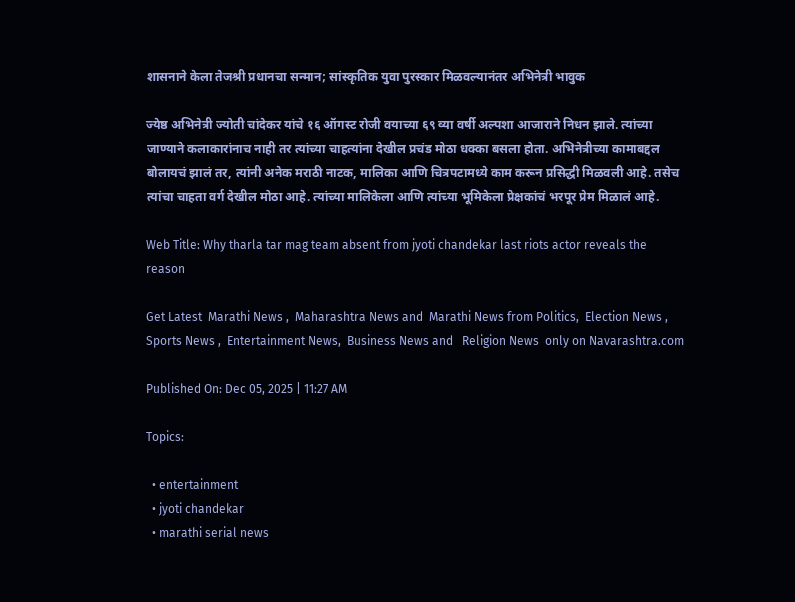शासनाने केला तेजश्री प्रधानचा सन्मान; सांस्कृतिक युवा पुरस्कार मिळवल्यानंतर अभिनेत्री भावुक

ज्येष्ठ अभिनेत्री ज्योती चांदेकर यांचे १६ ऑगस्ट रोजी वयाच्या ६९ व्या वर्षी अल्पशा आजाराने निधन झाले. त्यांच्या जाण्याने कलाकारांनाच नाही तर त्यांच्या चाहत्यांना देखील प्रचंड मोठा धक्का बसला होता. अभिनेत्रीच्या कामाबद्दल बोलायचं झालं तर, त्यांनी अनेक मराठी नाटक, मालिका आणि चित्रपटामध्ये काम करून प्रसिद्धी मिळवली आहे. तसेच त्यांचा चाहता वर्ग देखील मोठा आहे. त्यांच्या मालिकेला आणि त्यांच्या भूमिकेला प्रेक्षकांचं भरपूर प्रेम मिळालं आहे.

Web Title: Why tharla tar mag team absent from jyoti chandekar last riots actor reveals the reason

Get Latest  Marathi News ,  Maharashtra News and  Marathi News from Politics,  Election News ,  Sports News ,  Entertainment News,  Business News and   Religion News  only on Navarashtra.com

Published On: Dec 05, 2025 | 11:27 AM

Topics:

  • entertainment
  • jyoti chandekar
  • marathi serial news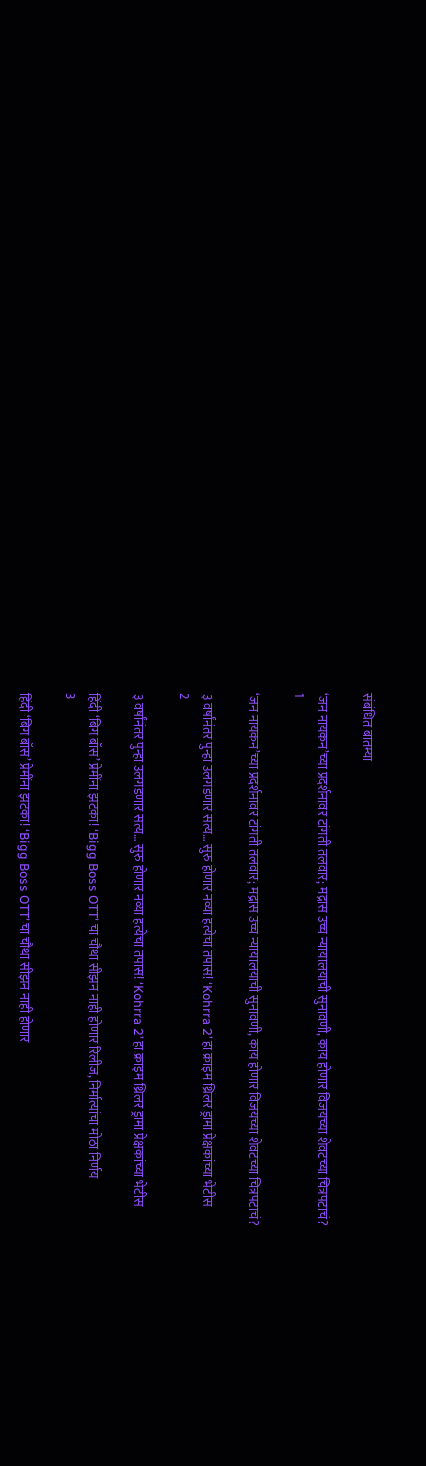संबंधित बातम्या

‘जन नायकन’च्या प्रदर्शनावर टांगती तलवार; मद्रास उच्च न्यायालयाची सुनावणी, काय होणार विजयच्या शेवटच्या चित्रपटाचं?
1

‘जन नायकन’च्या प्रदर्शनावर टांगती तलवार; मद्रास उच्च न्यायालयाची सुनावणी, काय होणार विजयच्या शेवटच्या चित्रपटाचं?

३ वर्षांनंतर पुन्हा उलगडणार सत्य… सुरु होणार नव्या हत्येचा तपास! ‘Kohrra 2’ हा क्राइम थ्रिलर ड्रामा प्रेक्षकांच्या भेटीस
2

३ वर्षांनंतर पुन्हा उलगडणार सत्य… सुरु होणार नव्या हत्येचा तपास! ‘Kohrra 2’ हा क्राइम थ्रिलर ड्रामा प्रेक्षकांच्या भेटीस

हिंदी ‘बिग बॉस’ प्रेमींना झटका! ‘Bigg Boss OTT’ चा चौथा सीझन नाही होणार रिलीज, निर्मात्यांचा मोठा निर्णय
3

हिंदी ‘बिग बॉस’ प्रेमींना झटका! ‘Bigg Boss OTT’ चा चौथा सीझन नाही होणार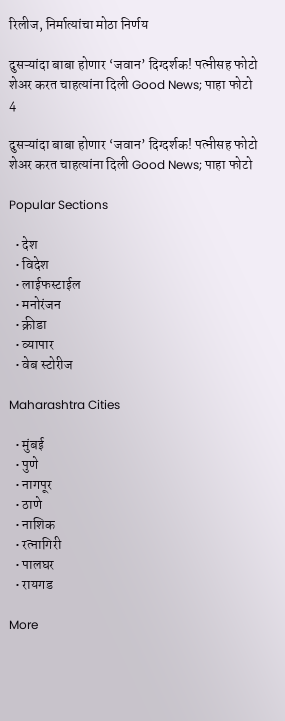रिलीज, निर्मात्यांचा मोठा निर्णय

दुसऱ्यांदा बाबा होणार ‘जवान’ दिग्दर्शक! पत्नीसह फोटो शेअर करत चाहत्यांना दिली Good News; पाहा फोटो
4

दुसऱ्यांदा बाबा होणार ‘जवान’ दिग्दर्शक! पत्नीसह फोटो शेअर करत चाहत्यांना दिली Good News; पाहा फोटो

Popular Sections

  • देश
  • विदेश
  • लाईफस्टाईल
  • मनोरंजन
  • क्रीडा
  • व्यापार
  • वेब स्टोरीज

Maharashtra Cities

  • मुंबई
  • पुणे
  • नागपूर
  • ठाणे
  • नाशिक
  • रत्नागिरी
  • पालघर
  • रायगड

More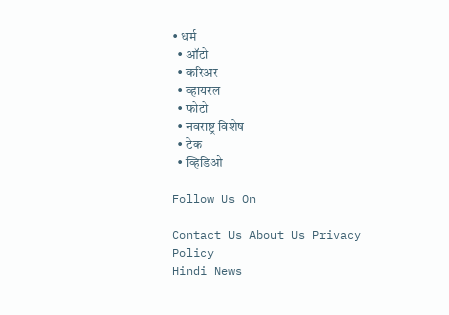• धर्म
  • ऑटो
  • करिअर
  • व्हायरल
  • फोटो
  • नवराष्ट्र विशेष
  • टेक
  • व्हिडिओ

Follow Us On

Contact Us About Us Privacy Policy
Hindi News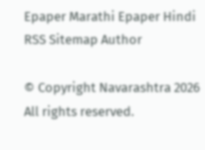Epaper Marathi Epaper Hindi RSS Sitemap Author

© Copyright Navarashtra 2026 All rights reserved.